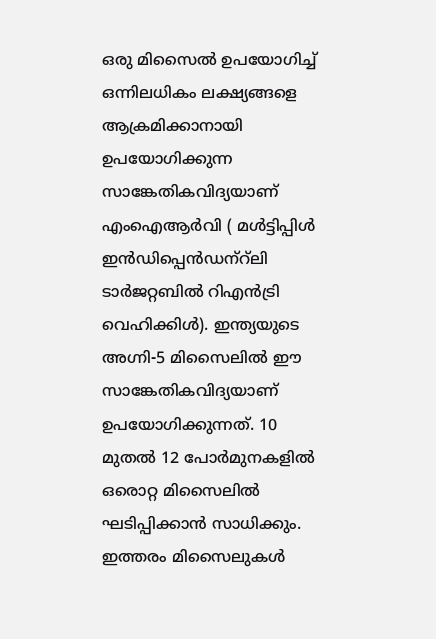ഒരു മിസൈല്‍ ഉപയോഗിച്ച് ഒന്നിലധികം ലക്ഷ്യങ്ങളെ ആക്രമിക്കാനായി ഉപയോഗിക്കുന്ന സാങ്കേതികവിദ്യയാണ് എംഐആര്‍വി ( മള്‍ട്ടിപ്പിള്‍ ഇന്‍ഡിപ്പെന്‍ഡന്‌റ്‌ലി ടാര്‍ജറ്റബില്‍ റിഎന്‍ട്രി വെഹിക്കിള്‍). ഇന്ത്യയുടെ അഗ്നി-5 മിസൈലില്‍ ഈ സാങ്കേതികവിദ്യയാണ് ഉപയോഗിക്കുന്നത്. 10 മുതല്‍ 12 പോര്‍മുനകളില്‍ ഒരൊറ്റ മിസൈലില്‍ ഘടിപ്പിക്കാന്‍ സാധിക്കും. ഇത്തരം മിസൈലുകള്‍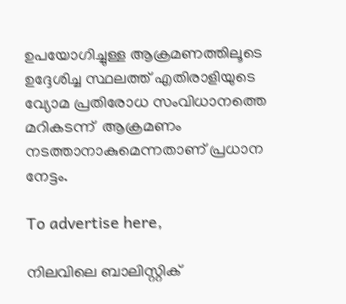ഉപയോഗിച്ചുള്ള ആക്രമണത്തിലൂടെ ഉദ്ദേശിച്ച സ്ഥലത്ത് എതിരാളിയുടെ വ്യോമ പ്രതിരോധ സംവിധാനത്തെ മറികടന്ന്  ആക്രമണം നടത്താനാകുമെന്നതാണ് പ്രധാന നേട്ടം.

To advertise here,

നിലവിലെ ബാലിസ്റ്റിക്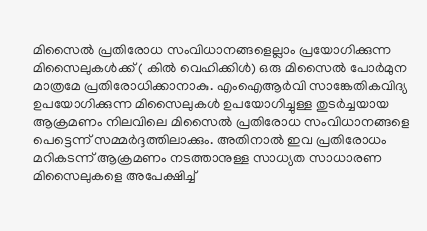മിസൈല്‍ പ്രതിരോധ സംവിധാനങ്ങളെല്ലാം പ്രയോഗിക്കുന്ന മിസൈലുകള്‍ക്ക് ( കില്‍ വെഹിക്കിള്‍) ഒരു മിസൈല്‍ പോര്‍മുന മാത്രമേ പ്രതിരോധിക്കാനാകു. എംഐആര്‍വി സാങ്കേതികവിദ്യ ഉപയോഗിക്കുന്ന മിസൈലുകള്‍ ഉപയോഗിച്ചുള്ള തുടര്‍ച്ചയായ ആക്രമണം നിലവിലെ മിസൈല്‍ പ്രതിരോധ സംവിധാനങ്ങളെ പെട്ടെന്ന് സമ്മര്‍ദ്ദത്തിലാക്കും. അതിനാല്‍ ഇവ പ്രതിരോധം മറികടന്ന് ആക്രമണം നടത്താനുള്ള സാധ്യത സാധാരണ മിസൈലുകളെ അപേക്ഷിച്ച്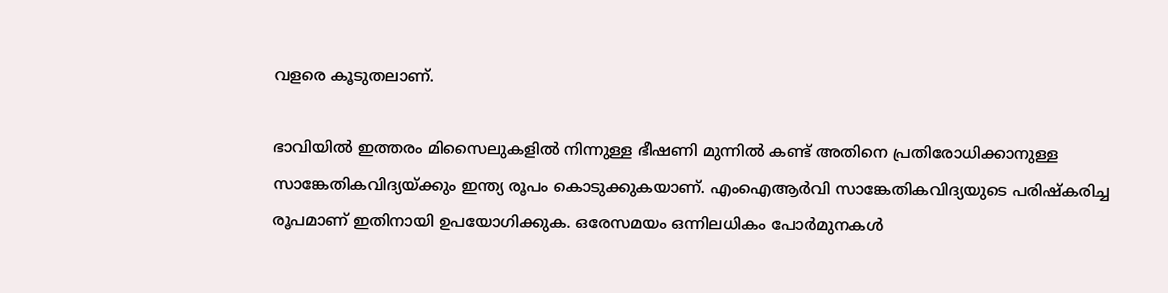വളരെ കൂടുതലാണ്.

ഭാവിയില്‍ ഇത്തരം മിസൈലുകളില്‍ നിന്നുള്ള ഭീഷണി മുന്നില്‍ കണ്ട് അതിനെ പ്രതിരോധിക്കാനുള്ള സാങ്കേതികവിദ്യയ്ക്കും ഇന്ത്യ രൂപം കൊടുക്കുകയാണ്. എംഐആര്‍വി സാങ്കേതികവിദ്യയുടെ പരിഷ്‌കരിച്ച രൂപമാണ് ഇതിനായി ഉപയോഗിക്കുക. ഒരേസമയം ഒന്നിലധികം പോര്‍മുനകള്‍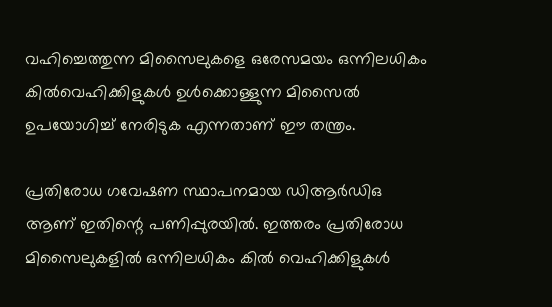വഹിച്ചെത്തുന്ന മിസൈലുകളെ ഒരേസമയം ഒന്നിലധികം കില്‍വെഹിക്കിളുകള്‍ ഉള്‍ക്കൊള്ളുന്ന മിസൈല്‍ ഉപയോഗിച്ച് നേരിടുക എന്നതാണ് ഈ തന്ത്രം.

പ്രതിരോധ ഗവേഷണ സ്ഥാപനമായ ഡിആര്‍ഡിഒ ആണ് ഇതിന്റെ പണിപ്പുരയില്‍. ഇത്തരം പ്രതിരോധ മിസൈലുകളില്‍ ഒന്നിലധികം കില്‍ വെഹിക്കിളുകള്‍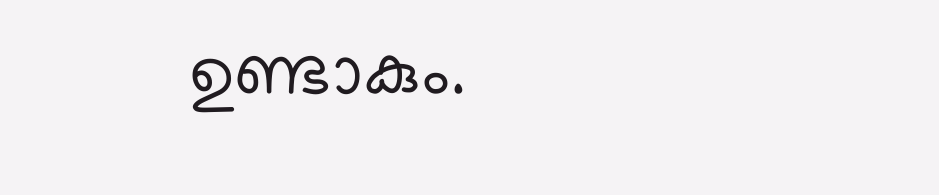ഉണ്ടാകും.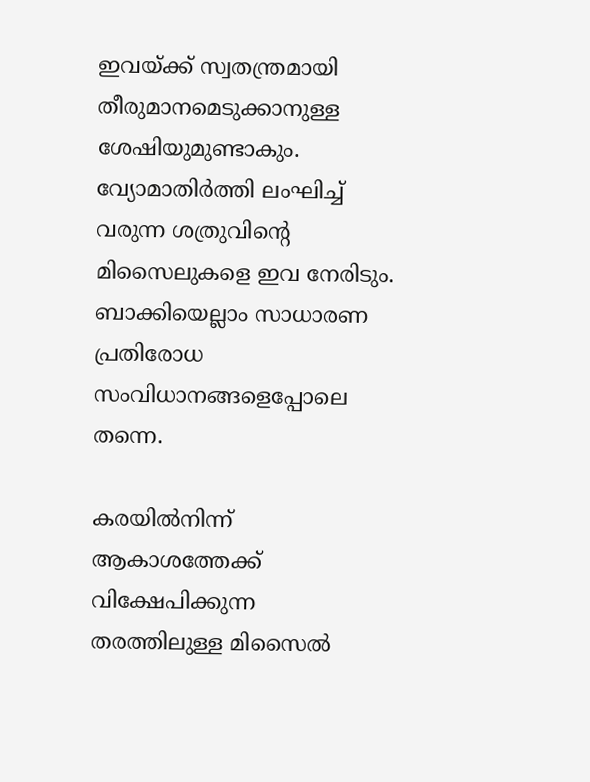ഇവയ്ക്ക് സ്വതന്ത്രമായി തീരുമാനമെടുക്കാനുള്ള ശേഷിയുമുണ്ടാകും. വ്യോമാതിര്‍ത്തി ലംഘിച്ച് വരുന്ന ശത്രുവിന്റെ മിസൈലുകളെ ഇവ നേരിടും. ബാക്കിയെല്ലാം സാധാരണ പ്രതിരോധ സംവിധാനങ്ങളെപ്പോലെ തന്നെ.

കരയില്‍നിന്ന് ആകാശത്തേക്ക് വിക്ഷേപിക്കുന്ന തരത്തിലുള്ള മിസൈല്‍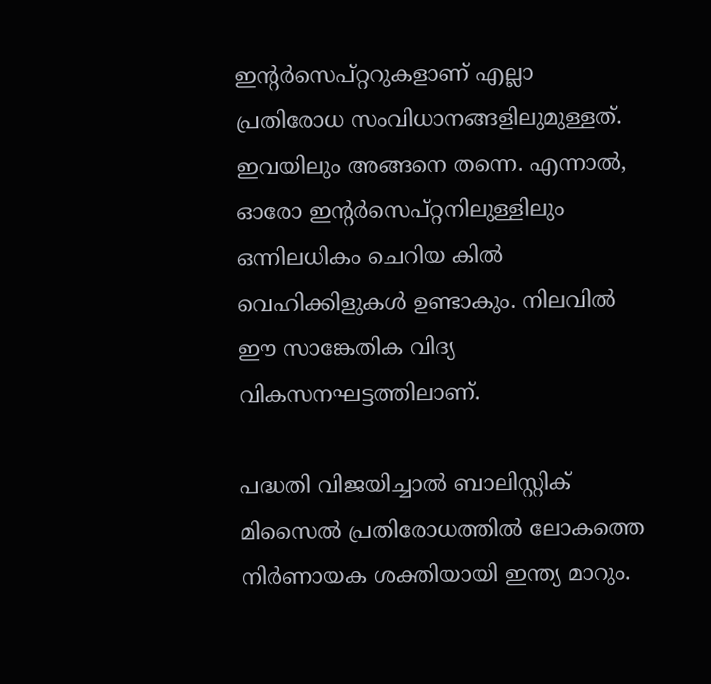ഇന്റര്‍സെപ്റ്ററുകളാണ് എല്ലാ പ്രതിരോധ സംവിധാനങ്ങളിലുമുള്ളത്. ഇവയിലും അങ്ങനെ തന്നെ. എന്നാല്‍, ഓരോ ഇന്റര്‍സെപ്റ്റനിലുള്ളിലും ഒന്നിലധികം ചെറിയ കില്‍ വെഹിക്കിളുകള്‍ ഉണ്ടാകും. നിലവില്‍ ഈ സാങ്കേതിക വിദ്യ വികസനഘട്ടത്തിലാണ്.

പദ്ധതി വിജയിച്ചാല്‍ ബാലിസ്റ്റിക് മിസൈല്‍ പ്രതിരോധത്തില്‍ ലോകത്തെ നിര്‍ണായക ശക്തിയായി ഇന്ത്യ മാറും.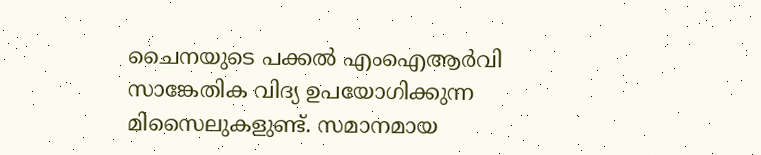ചൈനയുടെ പക്കല്‍ എംഐആര്‍വി സാങ്കേതിക വിദ്യ ഉപയോഗിക്കുന്ന മിസൈലുകളുണ്ട്. സമാനമായ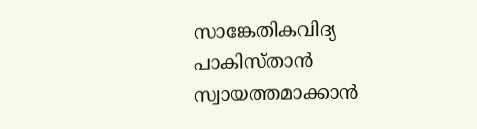സാങ്കേതികവിദ്യ പാകിസ്താന്‍ സ്വായത്തമാക്കാന്‍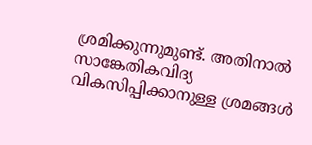ശ്രമിക്കുന്നുമുണ്ട്. അതിനാല്‍ സാങ്കേതികവിദ്യ വികസിപ്പിക്കാനുള്ള ശ്രമങ്ങള്‍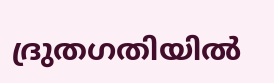ദ്രുതഗതിയില്‍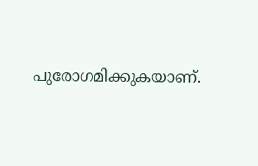പുരോഗമിക്കുകയാണ്.